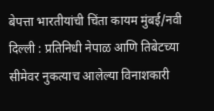बेपत्ता भारतीयांची चिंता कायम मुंबई/नवी दिल्ली : प्रतिनिधी नेपाळ आणि तिबेटच्या सीमेवर नुकत्याच आलेल्या विनाशकारी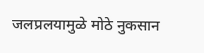जलप्रलयामुळे मोठे नुकसान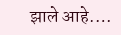झाले आहे.…